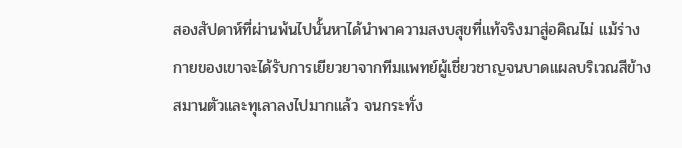สองสัปดาห์ที่ผ่านพ้นไปนั้นหาได้นำพาความสงบสุขที่แท้จริงมาสู่อคิณไม่ แม้ร่างกายของเขาจะได้รับการเยียวยาจากทีมแพทย์ผู้เชี่ยวชาญจนบาดแผลบริเวณสีข้างสมานตัวและทุเลาลงไปมากแล้ว จนกระทั่ง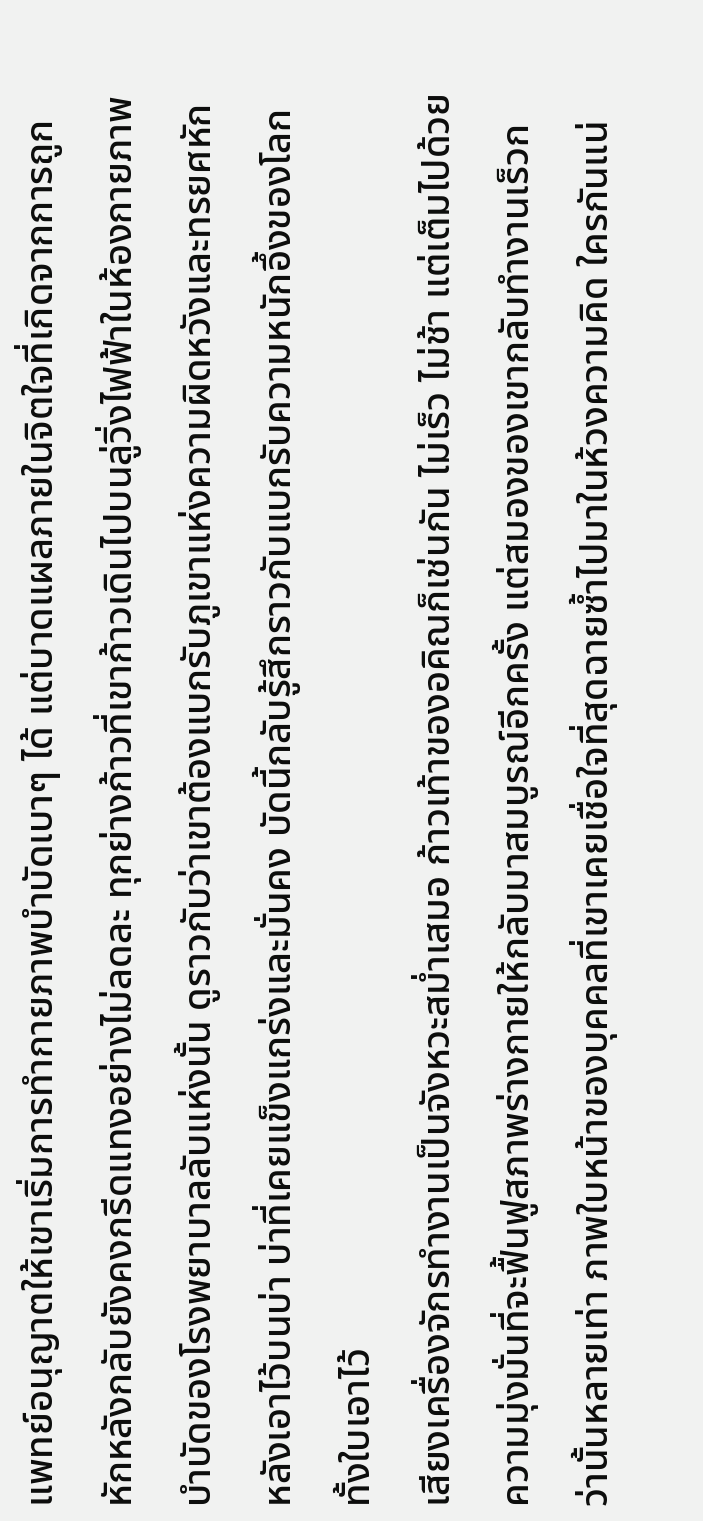แพทย์อนุญาตให้เขาเริ่มการทำกายภาพบำบัดเบาๆ ได้ แต่บาดแผลภายในจิตใจที่เกิดจากการถูกหักหลังกลับยังคงกรีดแทงอย่างไม่ลดละ ทุกย่างก้าวที่เขาก้าวเดินไปบนลู่วิ่งไฟฟ้าในห้องกายภาพบำบัดของโรงพยาบาลลับแห่งนั้น ดูราวกับว่าเขาต้องแบกรับภูเขาแห่งความผิดหวังและทรยศหักหลังเอาไว้บนบ่า บ่าที่เคยแข็งแกร่งและมั่นคง บัดนี้กลับรู้สึกราวกับแบกรับความหนักอึ้งของโลกทั้งใบเอาไว้
เสียงเครื่องจักรทำงานเป็นจังหวะสม่ำเสมอ ก้าวเท้าของอคิณก็เช่นกัน ไม่เร็ว ไม่ช้า แต่เต็มไปด้วยความมุ่งมั่นที่จะฟื้นฟูสภาพร่างกายให้กลับมาสมบูรณ์อีกครั้ง แต่สมองของเขากลับทำงานเร็วกว่านั้นหลายเท่า ภาพใบหน้าของบุคคลที่เขาเคยเชื่อใจที่สุดฉายซ้ำไปมาในห้วงความคิด ใครกันแน่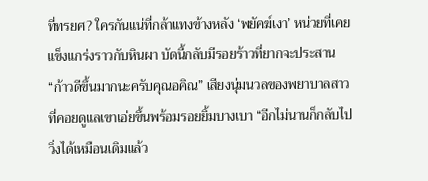ที่ทรยศ? ใครกันแน่ที่กล้าแทงข้างหลัง ‘พยัคฆ์เงา’ หน่วยที่เคยแข็งแกร่งราวกับหินผา บัดนี้กลับมีรอยร้าวที่ยากจะประสาน
“ก้าวดีขึ้นมากนะครับคุณอคิณ” เสียงนุ่มนวลของพยาบาลสาวที่คอยดูแลเขาเอ่ยขึ้นพร้อมรอยยิ้มบางเบา “อีกไม่นานก็กลับไปวิ่งได้เหมือนเดิมแล้ว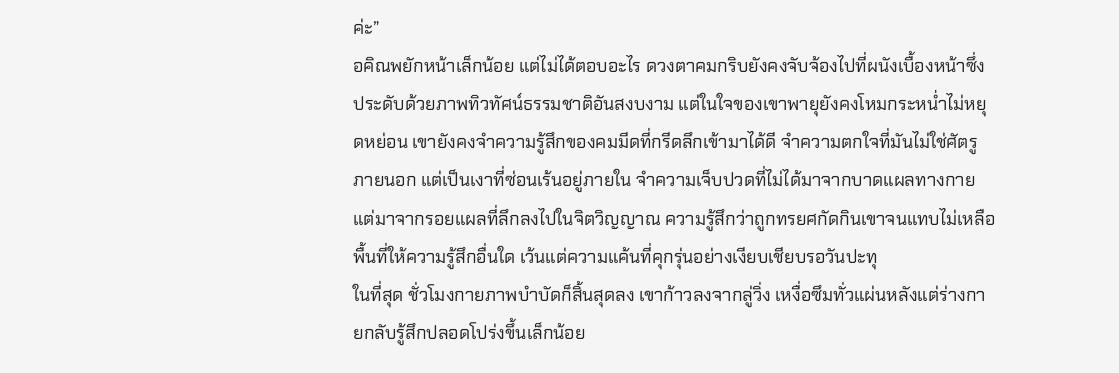ค่ะ”
อคิณพยักหน้าเล็กน้อย แต่ไม่ได้ตอบอะไร ดวงตาคมกริบยังคงจับจ้องไปที่ผนังเบื้องหน้าซึ่งประดับด้วยภาพทิวทัศน์ธรรมชาติอันสงบงาม แต่ในใจของเขาพายุยังคงโหมกระหน่ำไม่หยุดหย่อน เขายังคงจำความรู้สึกของคมมีดที่กรีดลึกเข้ามาได้ดี จำความตกใจที่มันไม่ใช่ศัตรูภายนอก แต่เป็นเงาที่ซ่อนเร้นอยู่ภายใน จำความเจ็บปวดที่ไม่ได้มาจากบาดแผลทางกาย แต่มาจากรอยแผลที่ลึกลงไปในจิตวิญญาณ ความรู้สึกว่าถูกทรยศกัดกินเขาจนแทบไม่เหลือพื้นที่ให้ความรู้สึกอื่นใด เว้นแต่ความแค้นที่คุกรุ่นอย่างเงียบเชียบรอวันปะทุ
ในที่สุด ชั่วโมงกายภาพบำบัดก็สิ้นสุดลง เขาก้าวลงจากลู่วิ่ง เหงื่อซึมทั่วแผ่นหลังแต่ร่างกายกลับรู้สึกปลอดโปร่งขึ้นเล็กน้อย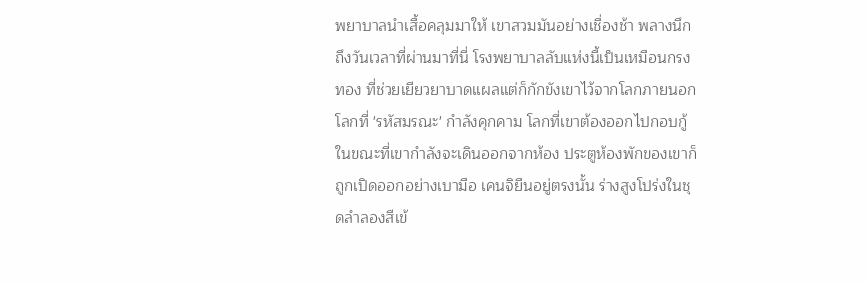พยาบาลนำเสื้อคลุมมาให้ เขาสวมมันอย่างเชื่องช้า พลางนึกถึงวันเวลาที่ผ่านมาที่นี่ โรงพยาบาลลับแห่งนี้เป็นเหมือนกรงทอง ที่ช่วยเยียวยาบาดแผลแต่ก็กักขังเขาไว้จากโลกภายนอก โลกที่ 'รหัสมรณะ' กำลังคุกคาม โลกที่เขาต้องออกไปกอบกู้
ในขณะที่เขากำลังจะเดินออกจากห้อง ประตูห้องพักของเขาก็ถูกเปิดออกอย่างเบามือ เคนจิยืนอยู่ตรงนั้น ร่างสูงโปร่งในชุดลำลองสีเข้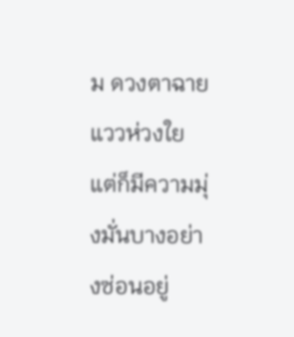ม ดวงตาฉายแววห่วงใยแต่ก็มีความมุ่งมั่นบางอย่างซ่อนอยู่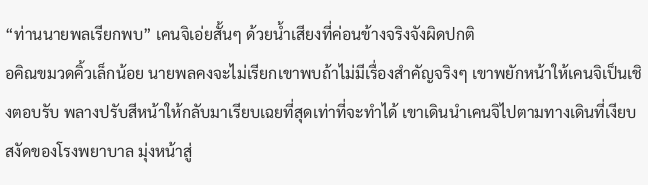“ท่านนายพลเรียกพบ” เคนจิเอ่ยสั้นๆ ด้วยน้ำเสียงที่ค่อนข้างจริงจังผิดปกติ
อคิณขมวดคิ้วเล็กน้อย นายพลคงจะไม่เรียกเขาพบถ้าไม่มีเรื่องสำคัญจริงๆ เขาพยักหน้าให้เคนจิเป็นเชิงตอบรับ พลางปรับสีหน้าให้กลับมาเรียบเฉยที่สุดเท่าที่จะทำได้ เขาเดินนำเคนจิไปตามทางเดินที่เงียบสงัดของโรงพยาบาล มุ่งหน้าสู่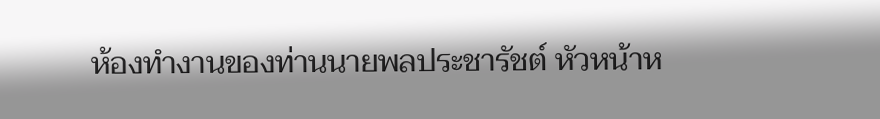ห้องทำงานของท่านนายพลประชารัชต์ หัวหน้าห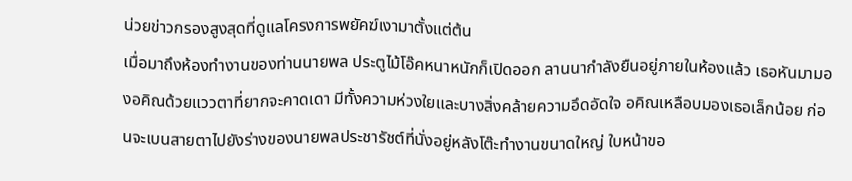น่วยข่าวกรองสูงสุดที่ดูแลโครงการพยัคฆ์เงามาตั้งแต่ต้น
เมื่อมาถึงห้องทำงานของท่านนายพล ประตูไม้โอ๊คหนาหนักก็เปิดออก ลานนากำลังยืนอยู่ภายในห้องแล้ว เธอหันมามองอคิณด้วยแววตาที่ยากจะคาดเดา มีทั้งความห่วงใยและบางสิ่งคล้ายความอึดอัดใจ อคิณเหลือบมองเธอเล็กน้อย ก่อนจะเบนสายตาไปยังร่างของนายพลประชารัชต์ที่นั่งอยู่หลังโต๊ะทำงานขนาดใหญ่ ใบหน้าขอ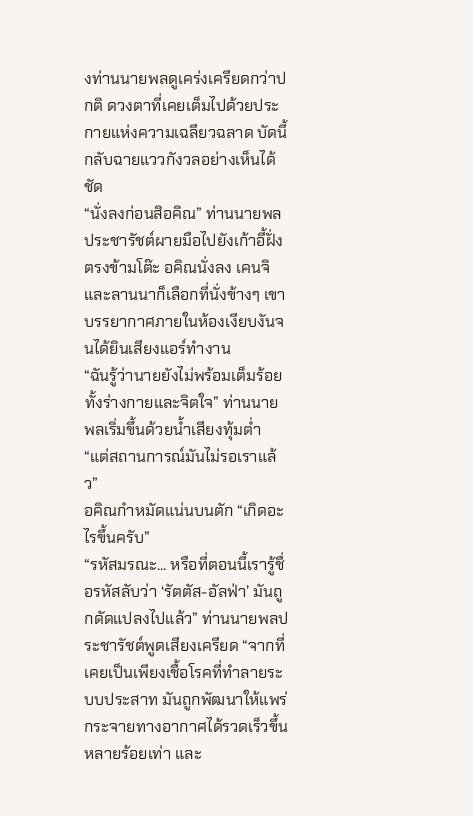งท่านนายพลดูเคร่งเครียดกว่าปกติ ดวงตาที่เคยเต็มไปด้วยประกายแห่งความเฉลียวฉลาด บัดนี้กลับฉายแววกังวลอย่างเห็นได้ชัด
“นั่งลงก่อนสิอคิณ” ท่านนายพลประชารัชต์ผายมือไปยังเก้าอี้ฝั่งตรงข้ามโต๊ะ อคิณนั่งลง เคนจิและลานนาก็เลือกที่นั่งข้างๆ เขา บรรยากาศภายในห้องเงียบงันจนได้ยินเสียงแอร์ทำงาน
“ฉันรู้ว่านายยังไม่พร้อมเต็มร้อย ทั้งร่างกายและจิตใจ” ท่านนายพลเริ่มขึ้นด้วยน้ำเสียงทุ้มต่ำ “แต่สถานการณ์มันไม่รอเราแล้ว”
อคิณกำหมัดแน่นบนตัก “เกิดอะไรขึ้นครับ”
“รหัสมรณะ... หรือที่ตอนนี้เรารู้ชื่อรหัสลับว่า ‘รัตตัส-อัลฟ่า’ มันถูกดัดแปลงไปแล้ว” ท่านนายพลประชารัชต์พูดเสียงเครียด “จากที่เคยเป็นเพียงเชื้อโรคที่ทำลายระบบประสาท มันถูกพัฒนาให้แพร่กระจายทางอากาศได้รวดเร็วขึ้นหลายร้อยเท่า และ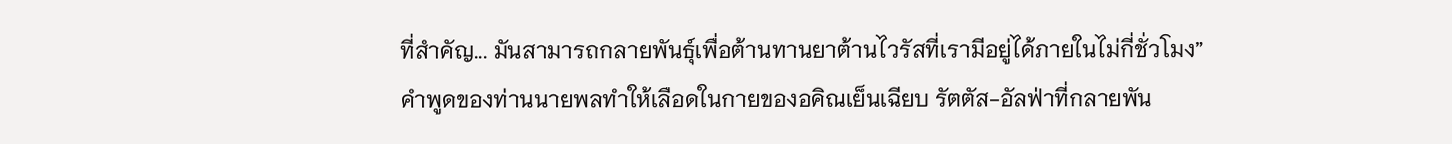ที่สำคัญ... มันสามารถกลายพันธุ์เพื่อต้านทานยาต้านไวรัสที่เรามีอยู่ได้ภายในไม่กี่ชั่วโมง”
คำพูดของท่านนายพลทำให้เลือดในกายของอคิณเย็นเฉียบ รัตตัส-อัลฟ่าที่กลายพัน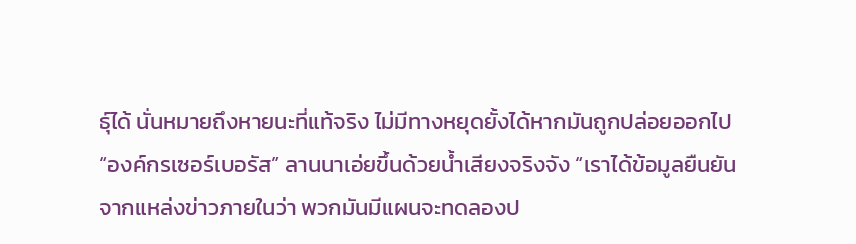ธุ์ได้ นั่นหมายถึงหายนะที่แท้จริง ไม่มีทางหยุดยั้งได้หากมันถูกปล่อยออกไป
“องค์กรเซอร์เบอรัส” ลานนาเอ่ยขึ้นด้วยน้ำเสียงจริงจัง “เราได้ข้อมูลยืนยันจากแหล่งข่าวภายในว่า พวกมันมีแผนจะทดลองป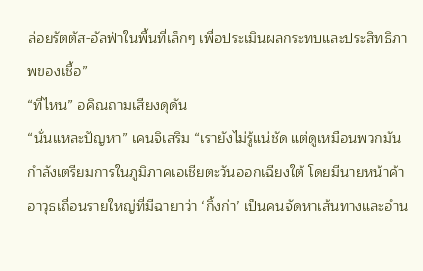ล่อยรัตตัส-อัลฟ่าในพื้นที่เล็กๆ เพื่อประเมินผลกระทบและประสิทธิภาพของเชื้อ”
“ที่ไหน” อคิณถามเสียงดุดัน
“นั่นแหละปัญหา” เคนจิเสริม “เรายังไม่รู้แน่ชัด แต่ดูเหมือนพวกมันกำลังเตรียมการในภูมิภาคเอเชียตะวันออกเฉียงใต้ โดยมีนายหน้าค้าอาวุธเถื่อนรายใหญ่ที่มีฉายาว่า ‘กิ้งก่า’ เป็นคนจัดหาเส้นทางและอำน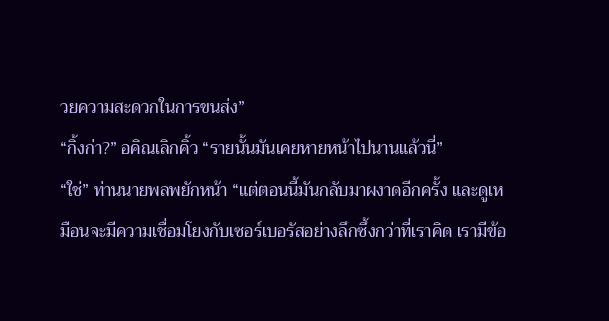วยความสะดวกในการขนส่ง”
“กิ้งก่า?” อคิณเลิกคิ้ว “รายนั้นมันเคยหายหน้าไปนานแล้วนี่”
“ใช่” ท่านนายพลพยักหน้า “แต่ตอนนี้มันกลับมาผงาดอีกครั้ง และดูเหมือนจะมีความเชื่อมโยงกับเซอร์เบอรัสอย่างลึกซึ้งกว่าที่เราคิด เรามีข้อ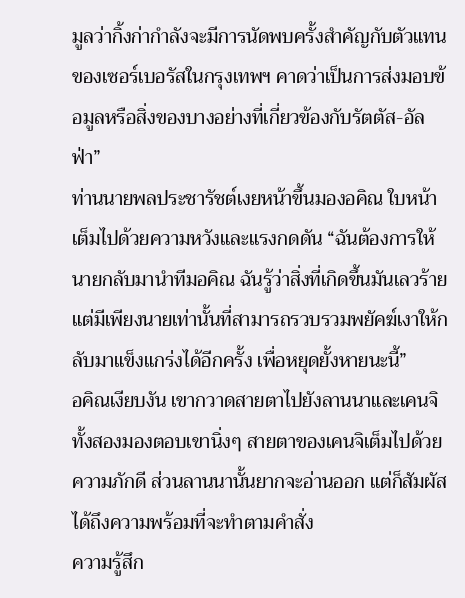มูลว่ากิ้งก่ากำลังจะมีการนัดพบครั้งสำคัญกับตัวแทนของเซอร์เบอรัสในกรุงเทพฯ คาดว่าเป็นการส่งมอบข้อมูลหรือสิ่งของบางอย่างที่เกี่ยวข้องกับรัตตัส-อัลฟ่า”
ท่านนายพลประชารัชต์เงยหน้าขึ้นมองอคิณ ใบหน้าเต็มไปด้วยความหวังและแรงกดดัน “ฉันต้องการให้นายกลับมานำทีมอคิณ ฉันรู้ว่าสิ่งที่เกิดขึ้นมันเลวร้าย แต่มีเพียงนายเท่านั้นที่สามารถรวบรวมพยัคฆ์เงาให้กลับมาแข็งแกร่งได้อีกครั้ง เพื่อหยุดยั้งหายนะนี้”
อคิณเงียบงัน เขากวาดสายตาไปยังลานนาและเคนจิ ทั้งสองมองตอบเขานิ่งๆ สายตาของเคนจิเต็มไปด้วยความภักดี ส่วนลานนานั้นยากจะอ่านออก แต่ก็สัมผัสได้ถึงความพร้อมที่จะทำตามคำสั่ง
ความรู้สึก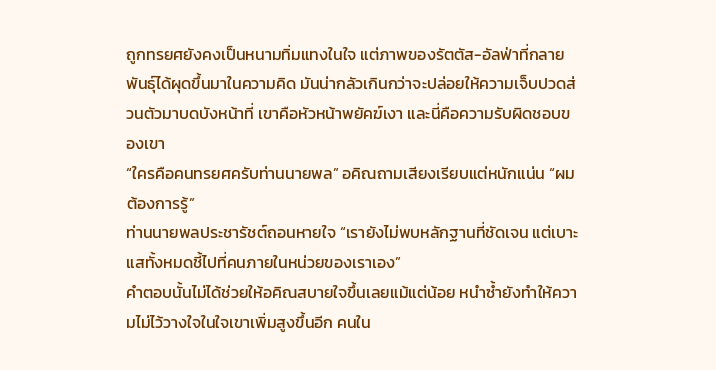ถูกทรยศยังคงเป็นหนามทิ่มแทงในใจ แต่ภาพของรัตตัส-อัลฟ่าที่กลายพันธุ์ได้ผุดขึ้นมาในความคิด มันน่ากลัวเกินกว่าจะปล่อยให้ความเจ็บปวดส่วนตัวมาบดบังหน้าที่ เขาคือหัวหน้าพยัคฆ์เงา และนี่คือความรับผิดชอบของเขา
“ใครคือคนทรยศครับท่านนายพล” อคิณถามเสียงเรียบแต่หนักแน่น “ผมต้องการรู้”
ท่านนายพลประชารัชต์ถอนหายใจ “เรายังไม่พบหลักฐานที่ชัดเจน แต่เบาะแสทั้งหมดชี้ไปที่คนภายในหน่วยของเราเอง”
คำตอบนั้นไม่ได้ช่วยให้อคิณสบายใจขึ้นเลยแม้แต่น้อย หนำซ้ำยังทำให้ความไม่ไว้วางใจในใจเขาเพิ่มสูงขึ้นอีก คนใน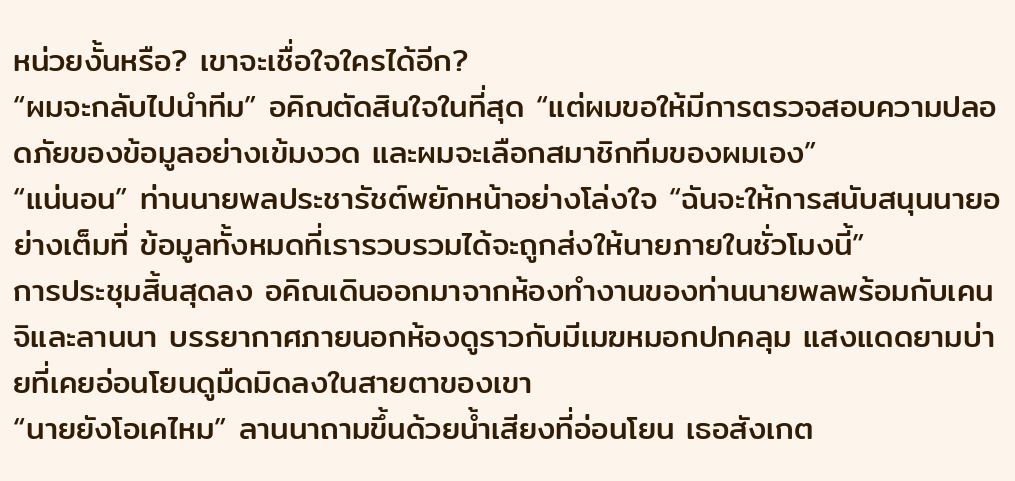หน่วยงั้นหรือ? เขาจะเชื่อใจใครได้อีก?
“ผมจะกลับไปนำทีม” อคิณตัดสินใจในที่สุด “แต่ผมขอให้มีการตรวจสอบความปลอดภัยของข้อมูลอย่างเข้มงวด และผมจะเลือกสมาชิกทีมของผมเอง”
“แน่นอน” ท่านนายพลประชารัชต์พยักหน้าอย่างโล่งใจ “ฉันจะให้การสนับสนุนนายอย่างเต็มที่ ข้อมูลทั้งหมดที่เรารวบรวมได้จะถูกส่งให้นายภายในชั่วโมงนี้”
การประชุมสิ้นสุดลง อคิณเดินออกมาจากห้องทำงานของท่านนายพลพร้อมกับเคนจิและลานนา บรรยากาศภายนอกห้องดูราวกับมีเมฆหมอกปกคลุม แสงแดดยามบ่ายที่เคยอ่อนโยนดูมืดมิดลงในสายตาของเขา
“นายยังโอเคไหม” ลานนาถามขึ้นด้วยน้ำเสียงที่อ่อนโยน เธอสังเกต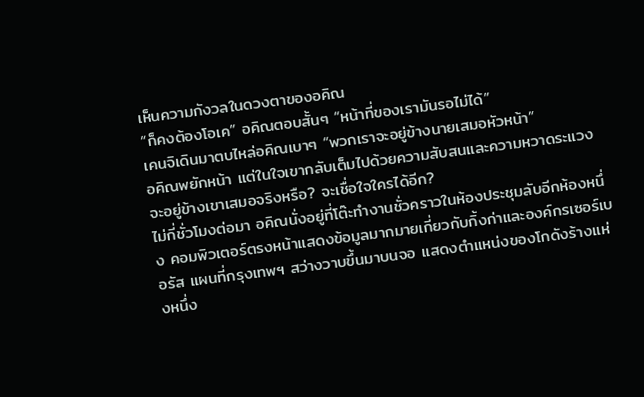เห็นความกังวลในดวงตาของอคิณ
“ก็คงต้องโอเค” อคิณตอบสั้นๆ “หน้าที่ของเรามันรอไม่ได้”
เคนจิเดินมาตบไหล่อคิณเบาๆ “พวกเราจะอยู่ข้างนายเสมอหัวหน้า”
อคิณพยักหน้า แต่ในใจเขากลับเต็มไปด้วยความสับสนและความหวาดระแวง จะอยู่ข้างเขาเสมอจริงหรือ? จะเชื่อใจใครได้อีก?
ไม่กี่ชั่วโมงต่อมา อคิณนั่งอยู่ที่โต๊ะทำงานชั่วคราวในห้องประชุมลับอีกห้องหนึ่ง คอมพิวเตอร์ตรงหน้าแสดงข้อมูลมากมายเกี่ยวกับกิ้งก่าและองค์กรเซอร์เบอรัส แผนที่กรุงเทพฯ สว่างวาบขึ้นมาบนจอ แสดงตำแหน่งของโกดังร้างแห่งหนึ่ง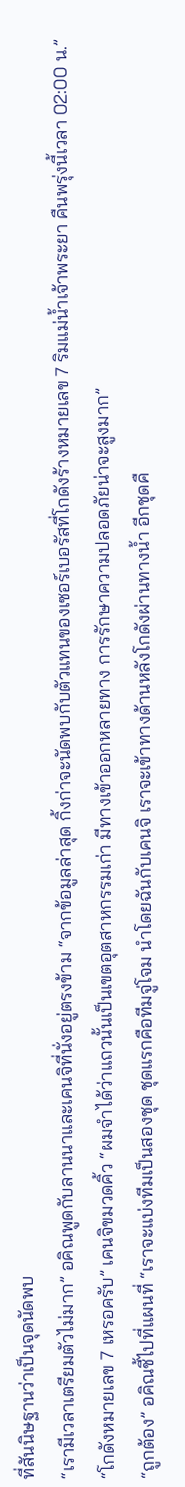ที่สันนิษฐานว่าเป็นจุดนัดพบ
“เรามีเวลาเตรียมตัวไม่มาก” อคิณพูดกับลานนาและเคนจิที่นั่งอยู่ตรงข้าม “จากข้อมูลล่าสุด กิ้งก่าจะนัดพบกับตัวแทนของเซอร์เบอรัสที่โกดังร้างหมายเลข 7 ริมแม่น้ำเจ้าพระยา คืนพรุ่งนี้เวลา 02:00 น.”
“โกดังหมายเลข 7 เหรอครับ” เคนจิขมวดคิ้ว “ผมจำได้ว่าแถวนั้นเป็นเขตอุตสาหกรรมเก่า มีทางเข้าออกหลายทาง การรักษาความปลอดภัยน่าจะสูงมาก”
“ถูกต้อง” อคิณชี้ไปที่แผนที่ “เราจะแบ่งทีมเป็นสองชุด ชุดแรกคือทีมจู่โจม นำโดยฉันกับเคนจิ เราจะเข้าทางด้านหลังโกดังผ่านทางน้ำ อีกชุดคื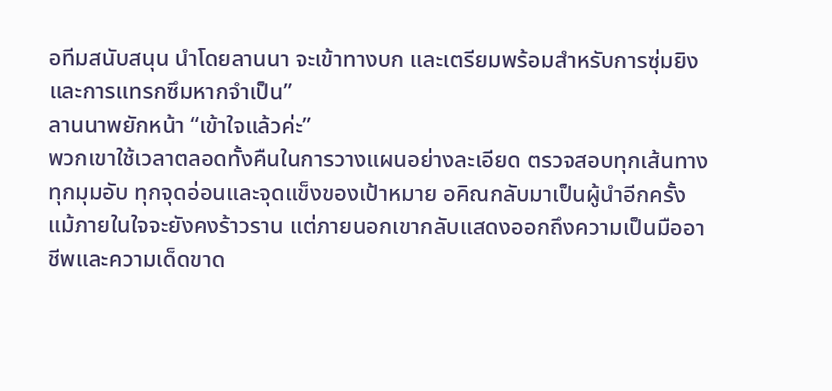อทีมสนับสนุน นำโดยลานนา จะเข้าทางบก และเตรียมพร้อมสำหรับการซุ่มยิงและการแทรกซึมหากจำเป็น”
ลานนาพยักหน้า “เข้าใจแล้วค่ะ”
พวกเขาใช้เวลาตลอดทั้งคืนในการวางแผนอย่างละเอียด ตรวจสอบทุกเส้นทาง ทุกมุมอับ ทุกจุดอ่อนและจุดแข็งของเป้าหมาย อคิณกลับมาเป็นผู้นำอีกครั้ง แม้ภายในใจจะยังคงร้าวราน แต่ภายนอกเขากลับแสดงออกถึงความเป็นมืออาชีพและความเด็ดขาด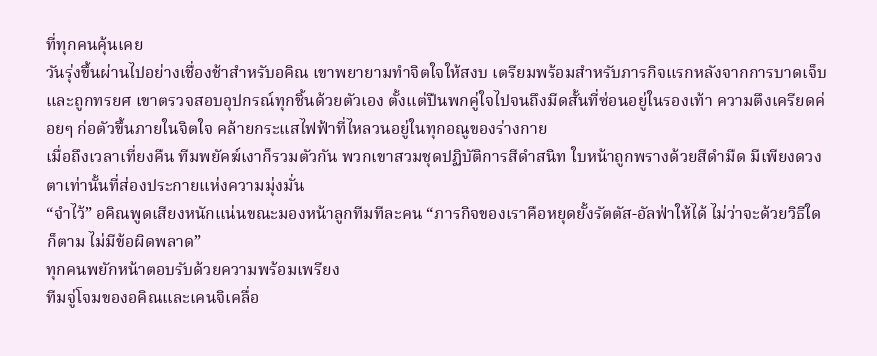ที่ทุกคนคุ้นเคย
วันรุ่งขึ้นผ่านไปอย่างเชื่องช้าสำหรับอคิณ เขาพยายามทำจิตใจให้สงบ เตรียมพร้อมสำหรับภารกิจแรกหลังจากการบาดเจ็บและถูกทรยศ เขาตรวจสอบอุปกรณ์ทุกชิ้นด้วยตัวเอง ตั้งแต่ปืนพกคู่ใจไปจนถึงมีดสั้นที่ซ่อนอยู่ในรองเท้า ความตึงเครียดค่อยๆ ก่อตัวขึ้นภายในจิตใจ คล้ายกระแสไฟฟ้าที่ไหลวนอยู่ในทุกอณูของร่างกาย
เมื่อถึงเวลาเที่ยงคืน ทีมพยัคฆ์เงาก็รวมตัวกัน พวกเขาสวมชุดปฏิบัติการสีดำสนิท ใบหน้าถูกพรางด้วยสีดำมืด มีเพียงดวงตาเท่านั้นที่ส่องประกายแห่งความมุ่งมั่น
“จำไว้” อคิณพูดเสียงหนักแน่นขณะมองหน้าลูกทีมทีละคน “ภารกิจของเราคือหยุดยั้งรัตตัส-อัลฟ่าให้ได้ ไม่ว่าจะด้วยวิธีใดก็ตาม ไม่มีข้อผิดพลาด”
ทุกคนพยักหน้าตอบรับด้วยความพร้อมเพรียง
ทีมจู่โจมของอคิณและเคนจิเคลื่อ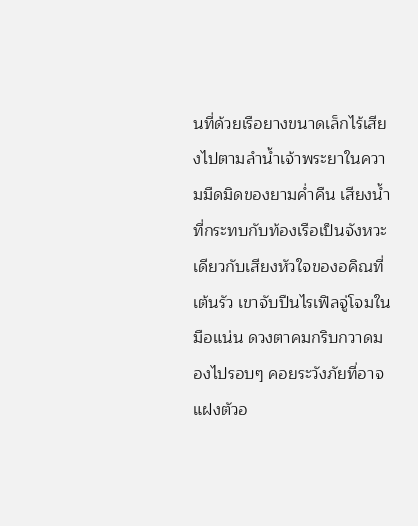นที่ด้วยเรือยางขนาดเล็กไร้เสียงไปตามลำน้ำเจ้าพระยาในความมืดมิดของยามค่ำคืน เสียงน้ำที่กระทบกับท้องเรือเป็นจังหวะเดียวกับเสียงหัวใจของอคิณที่เต้นรัว เขาจับปืนไรเฟิลจู่โจมในมือแน่น ดวงตาคมกริบกวาดมองไปรอบๆ คอยระวังภัยที่อาจแฝงตัวอ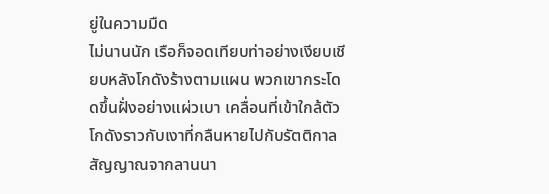ยู่ในความมืด
ไม่นานนัก เรือก็จอดเทียบท่าอย่างเงียบเชียบหลังโกดังร้างตามแผน พวกเขากระโดดขึ้นฝั่งอย่างแผ่วเบา เคลื่อนที่เข้าใกล้ตัวโกดังราวกับเงาที่กลืนหายไปกับรัตติกาล สัญญาณจากลานนา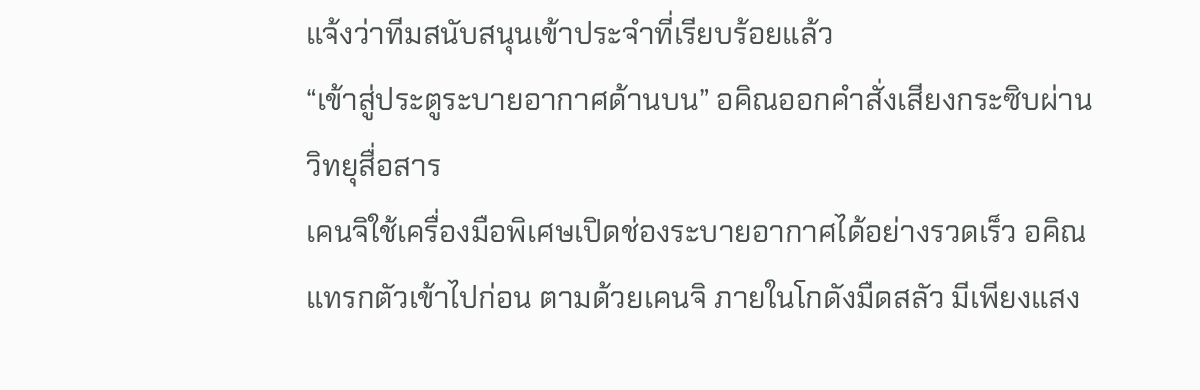แจ้งว่าทีมสนับสนุนเข้าประจำที่เรียบร้อยแล้ว
“เข้าสู่ประตูระบายอากาศด้านบน” อคิณออกคำสั่งเสียงกระซิบผ่านวิทยุสื่อสาร
เคนจิใช้เครื่องมือพิเศษเปิดช่องระบายอากาศได้อย่างรวดเร็ว อคิณแทรกตัวเข้าไปก่อน ตามด้วยเคนจิ ภายในโกดังมืดสลัว มีเพียงแสง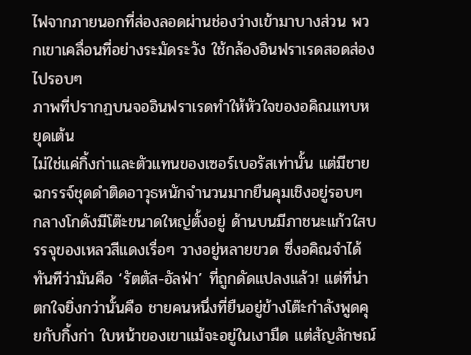ไฟจากภายนอกที่ส่องลอดผ่านช่องว่างเข้ามาบางส่วน พวกเขาเคลื่อนที่อย่างระมัดระวัง ใช้กล้องอินฟราเรดสอดส่องไปรอบๆ
ภาพที่ปรากฏบนจออินฟราเรดทำให้หัวใจของอคิณแทบหยุดเต้น
ไม่ใช่แค่กิ้งก่าและตัวแทนของเซอร์เบอรัสเท่านั้น แต่มีชายฉกรรจ์ชุดดำติดอาวุธหนักจำนวนมากยืนคุมเชิงอยู่รอบๆ กลางโกดังมีโต๊ะขนาดใหญ่ตั้งอยู่ ด้านบนมีภาชนะแก้วใสบรรจุของเหลวสีแดงเรื่อๆ วางอยู่หลายขวด ซึ่งอคิณจำได้ทันทีว่ามันคือ ‘รัตตัส-อัลฟ่า’ ที่ถูกดัดแปลงแล้ว! แต่ที่น่าตกใจยิ่งกว่านั้นคือ ชายคนหนึ่งที่ยืนอยู่ข้างโต๊ะกำลังพูดคุยกับกิ้งก่า ใบหน้าของเขาแม้จะอยู่ในเงามืด แต่สัญลักษณ์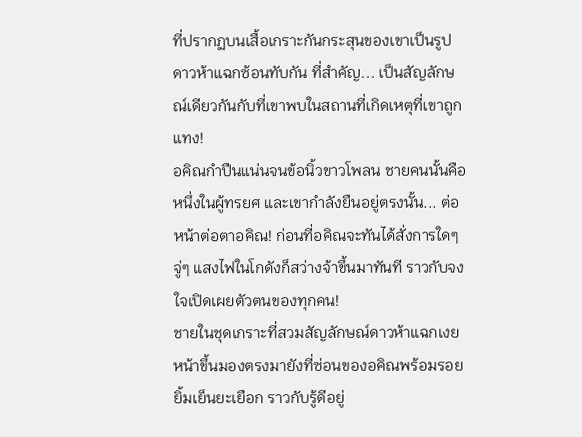ที่ปรากฏบนเสื้อเกราะกันกระสุนของเขาเป็นรูปดาวห้าแฉกซ้อนทับกัน ที่สำคัญ... เป็นสัญลักษณ์เดียวกันกับที่เขาพบในสถานที่เกิดเหตุที่เขาถูกแทง!
อคิณกำปืนแน่นจนข้อนิ้วขาวโพลน ชายคนนั้นคือหนึ่งในผู้ทรยศ และเขากำลังยืนอยู่ตรงนั้น... ต่อหน้าต่อตาอคิณ! ก่อนที่อคิณจะทันได้สั่งการใดๆ จู่ๆ แสงไฟในโกดังก็สว่างจ้าขึ้นมาทันที ราวกับจงใจเปิดเผยตัวตนของทุกคน!
ชายในชุดเกราะที่สวมสัญลักษณ์ดาวห้าแฉกเงยหน้าขึ้นมองตรงมายังที่ซ่อนของอคิณพร้อมรอยยิ้มเย็นยะเยือก ราวกับรู้ดีอยู่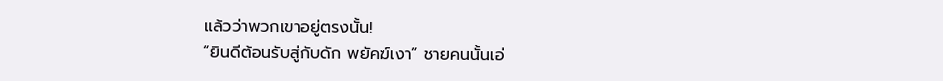แล้วว่าพวกเขาอยู่ตรงนั้น!
“ยินดีต้อนรับสู่กับดัก พยัคฆ์เงา” ชายคนนั้นเอ่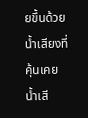ยขึ้นด้วยน้ำเสียงที่คุ้นเคย น้ำเสี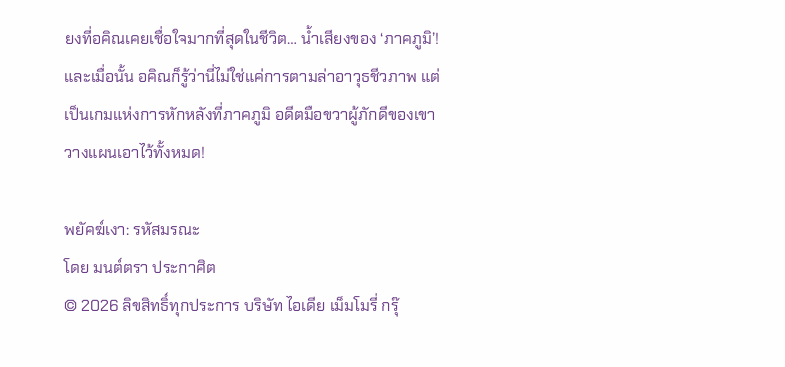ยงที่อคิณเคยเชื่อใจมากที่สุดในชีวิต… น้ำเสียงของ ‘ภาคภูมิ’!
และเมื่อนั้น อคิณก็รู้ว่านี่ไม่ใช่แค่การตามล่าอาวุธชีวภาพ แต่เป็นเกมแห่งการหักหลังที่ภาคภูมิ อดีตมือขวาผู้ภักดีของเขา วางแผนเอาไว้ทั้งหมด!

พยัคฆ์เงา: รหัสมรณะ
โดย มนต์ตรา ประกาศิต
© 2026 ลิขสิทธิ์ทุกประการ บริษัท ไอเดีย เม็มโมรี่ กรุ๊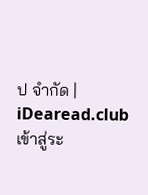ป จำกัด | iDearead.club
เข้าสู่ระ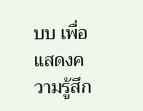บบ เพื่อแสดงความรู้สึก